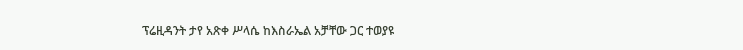ፕሬዚዳንት ታየ አጽቀ ሥላሴ ከእስራኤል አቻቸው ጋር ተወያዩ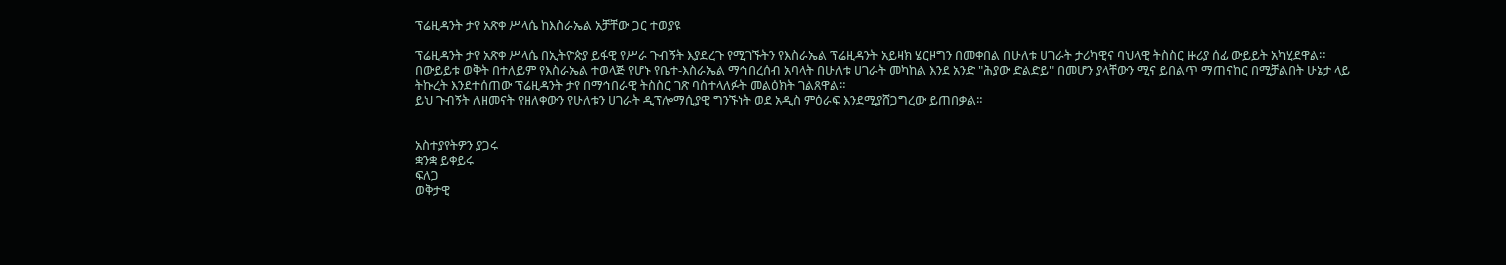ፕሬዚዳንት ታየ አጽቀ ሥላሴ ከእስራኤል አቻቸው ጋር ተወያዩ

ፕሬዚዳንት ታየ አጽቀ ሥላሴ በኢትዮጵያ ይፋዊ የሥራ ጉብኝት እያደረጉ የሚገኙትን የእስራኤል ፕሬዚዳንት አይዛክ ሄርዞግን በመቀበል በሁለቱ ሀገራት ታሪካዊና ባህላዊ ትስስር ዙሪያ ሰፊ ውይይት አካሂደዋል።
በውይይቱ ወቅት በተለይም የእስራኤል ተወላጅ የሆኑ የቤተ-እስራኤል ማኅበረሰብ አባላት በሁለቱ ሀገራት መካከል እንደ አንድ "ሕያው ድልድይ" በመሆን ያላቸውን ሚና ይበልጥ ማጠናከር በሚቻልበት ሁኔታ ላይ ትኩረት እንደተሰጠው ፕሬዚዳንት ታየ በማኅበራዊ ትስስር ገጽ ባስተላለፉት መልዕክት ገልጸዋል።
ይህ ጉብኝት ለዘመናት የዘለቀውን የሁለቱን ሀገራት ዲፕሎማሲያዊ ግንኙነት ወደ አዲስ ምዕራፍ እንደሚያሸጋግረው ይጠበቃል።


አስተያየትዎን ያጋሩ
ቋንቋ ይቀይሩ
ፍለጋ
ወቅታዊ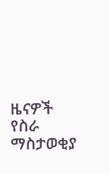ዜናዎች
የስራ ማስታወቂያ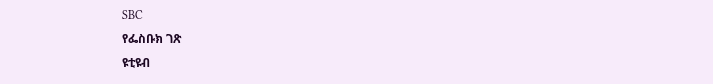SBC
የፌስቡክ ገጽ
ዩቲዩብ